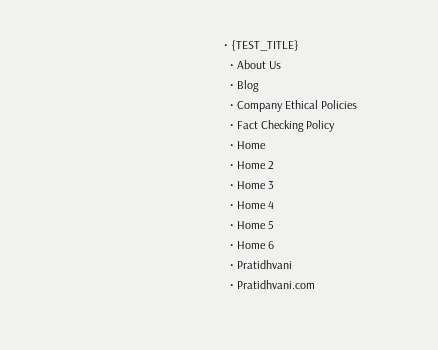• {TEST_TITLE}
  • About Us
  • Blog
  • Company Ethical Policies
  • Fact Checking Policy
  • Home
  • Home 2
  • Home 3
  • Home 4
  • Home 5
  • Home 6
  • Pratidhvani
  • Pratidhvani.com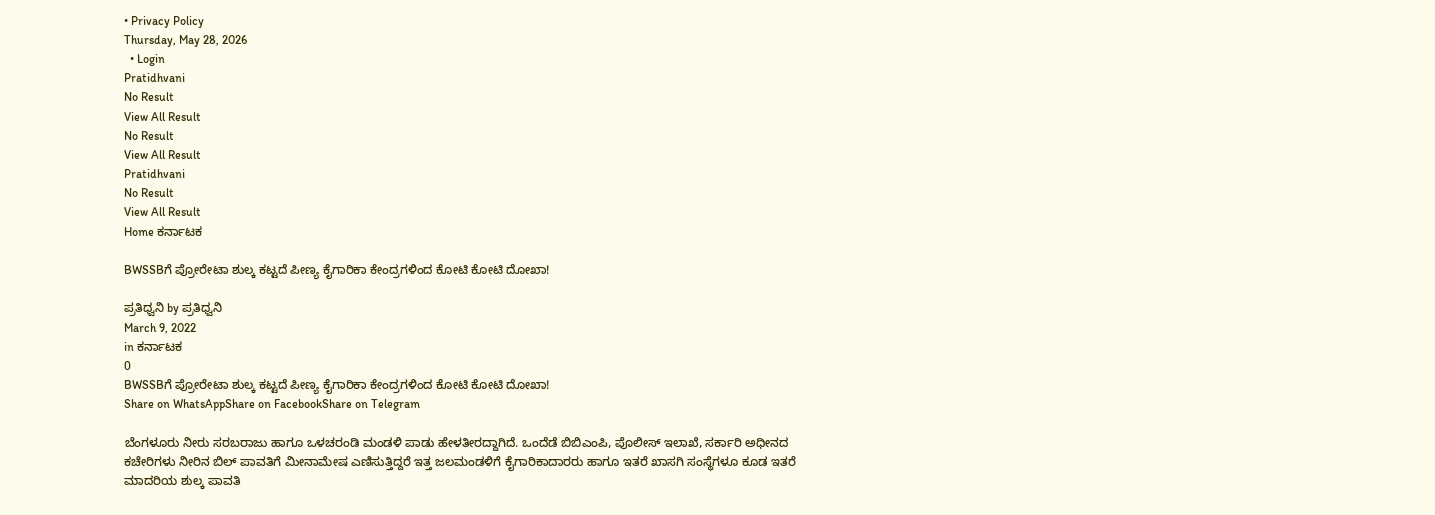• Privacy Policy
Thursday, May 28, 2026
  • Login
Pratidhvani
No Result
View All Result
No Result
View All Result
Pratidhvani
No Result
View All Result
Home ಕರ್ನಾಟಕ

BWSSBಗೆ ಪ್ರೋರೇಟಾ ಶುಲ್ಕ ಕಟ್ಟದೆ ಪೀಣ್ಯ ಕೈಗಾರಿಕಾ ಕೇಂದ್ರಗಳಿಂದ ಕೋಟಿ ಕೋಟಿ ದೋಖಾ!

ಪ್ರತಿಧ್ವನಿ by ಪ್ರತಿಧ್ವನಿ
March 9, 2022
in ಕರ್ನಾಟಕ
0
BWSSBಗೆ ಪ್ರೋರೇಟಾ ಶುಲ್ಕ ಕಟ್ಟದೆ ಪೀಣ್ಯ ಕೈಗಾರಿಕಾ ಕೇಂದ್ರಗಳಿಂದ ಕೋಟಿ ಕೋಟಿ ದೋಖಾ!
Share on WhatsAppShare on FacebookShare on Telegram

ಬೆಂಗಳೂರು ನೀರು ಸರಬರಾಜು ಹಾಗೂ ಒಳಚರಂಡಿ ಮಂಡಳಿ ಪಾಡು ಹೇಳತೀರದ್ದಾಗಿದೆ. ಒಂದೆಡೆ ಬಿಬಿಎಂಪಿ, ಪೊಲೀಸ್ ಇಲಾಖೆ, ಸರ್ಕಾರಿ ಅಧೀನದ ಕಚೇರಿಗಳು ನೀರಿನ ಬಿಲ್ ಪಾವತಿಗೆ ಮೀನಾಮೇಷ ಎಣಿಸುತ್ತಿದ್ದರೆ ಇತ್ತ ಜಲಮಂಡಳಿಗೆ ಕೈಗಾರಿಕಾದಾರರು ಹಾಗೂ ಇತರೆ ಖಾಸಗಿ ಸಂಸ್ಥೆಗಳೂ ಕೂಡ ಇತರೆ ಮಾದರಿಯ ಶುಲ್ಕ ಪಾವತಿ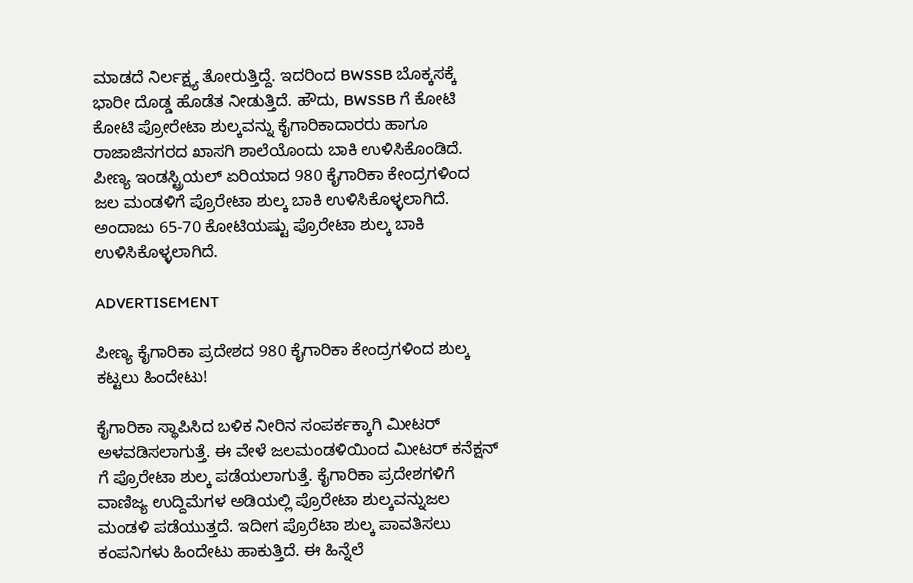ಮಾಡದೆ ನಿರ್ಲಕ್ಷ್ಯ ತೋರುತ್ತಿದ್ದೆ. ಇದರಿಂದ BWSSB ಬೊಕ್ಕಸಕ್ಕೆ ಭಾರೀ ದೊಡ್ಡ ಹೊಡೆತ ನೀಡುತ್ತಿದೆ. ಹೌದು, BWSSB ಗೆ ಕೋಟಿ ಕೋಟಿ ಪ್ರೋರೇಟಾ ಶುಲ್ಕವನ್ನು ಕೈಗಾರಿಕಾದಾರರು ಹಾಗೂ ರಾಜಾಜಿನಗರದ ಖಾಸಗಿ ಶಾಲೆಯೊಂದು ಬಾಕಿ ಉಳಿಸಿಕೊಂಡಿದೆ. ಪೀಣ್ಯ ಇಂಡಸ್ಟ್ರಿಯಲ್ ಏರಿಯಾದ 980 ಕೈಗಾರಿಕಾ ಕೇಂದ್ರಗಳಿಂದ ಜಲ ಮಂಡಳಿಗೆ ಪ್ರೊರೇಟಾ ಶುಲ್ಕ ಬಾಕಿ ಉಳಿಸಿಕೊಳ್ಳಲಾಗಿದೆ. ಅಂದಾಜು 65-70 ಕೋಟಿಯಷ್ಟು ಪ್ರೊರೇಟಾ ಶುಲ್ಕ ಬಾಕಿ ಉಳಿಸಿಕೊಳ್ಳಲಾಗಿದೆ.

ADVERTISEMENT

ಪೀಣ್ಯ ಕೈಗಾರಿಕಾ ಪ್ರದೇಶದ 980 ಕೈಗಾರಿಕಾ ಕೇಂದ್ರಗಳಿಂದ ಶುಲ್ಕ ಕಟ್ಟಲು ಹಿಂದೇಟು!

ಕೈಗಾರಿಕಾ ಸ್ಥಾಪಿಸಿದ ಬಳಿಕ ನೀರಿನ ಸಂಪರ್ಕಕ್ಕಾಗಿ ಮೀಟರ್ ಅಳವಡಿಸಲಾಗುತ್ತೆ. ಈ ವೇಳೆ ಜಲಮಂಡಳಿಯಿಂದ ಮೀಟರ್ ಕನೆಕ್ಷನ್ ಗೆ ಪ್ರೊರೇಟಾ ಶುಲ್ಕ ಪಡೆಯಲಾಗುತ್ತೆ. ಕೈಗಾರಿಕಾ ಪ್ರದೇಶಗಳಿಗೆ ವಾಣಿಜ್ಯ ಉದ್ದಿಮೆಗಳ ಅಡಿಯಲ್ಲಿ ಪ್ರೊರೇಟಾ ಶುಲ್ಕವನ್ನುಜಲ ಮಂಡಳಿ ಪಡೆಯುತ್ತದೆ. ಇದೀಗ ಪ್ರೊರೆಟಾ ಶುಲ್ಕ ಪಾವತಿಸಲು ಕಂಪನಿಗಳು ಹಿಂದೇಟು ಹಾಕುತ್ತಿದೆ. ಈ ಹಿನ್ನೆಲೆ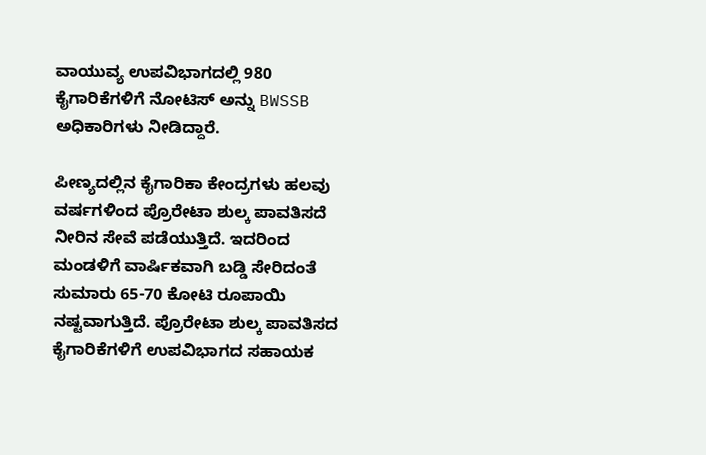ವಾಯುವ್ಯ ಉಪವಿಭಾಗದಲ್ಲಿ 980 ಕೈಗಾರಿಕೆಗಳಿಗೆ ನೋಟಿಸ್ ಅನ್ನು BWSSB ಅಧಿಕಾರಿಗಳು ನೀಡಿದ್ದಾರೆ.

ಪೀಣ್ಯದಲ್ಲಿನ ಕೈಗಾರಿಕಾ ಕೇಂದ್ರಗಳು ಹಲವು ವರ್ಷಗಳಿಂದ ಪ್ರೊರೇಟಾ ಶುಲ್ಕ ಪಾವತಿಸದೆ ನೀರಿನ ಸೇವೆ ಪಡೆಯುತ್ತಿದೆ. ಇದರಿಂದ ಮಂಡಳಿಗೆ ವಾರ್ಷಿಕವಾಗಿ ಬಡ್ಡಿ ಸೇರಿದಂತೆ ಸುಮಾರು 65-70 ಕೋಟಿ ರೂಪಾಯಿ ನಷ್ಟವಾಗುತ್ತಿದೆ. ಪ್ರೊರೇಟಾ ಶುಲ್ಕ ಪಾವತಿಸದ ಕೈಗಾರಿಕೆಗಳಿಗೆ ಉಪವಿಭಾಗದ ಸಹಾಯಕ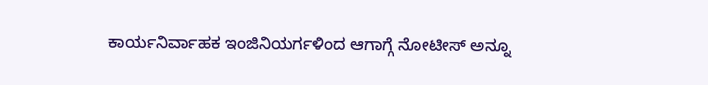ಕಾರ್ಯನಿರ್ವಾಹಕ ಇಂಜಿನಿಯರ್ಗಳಿಂದ ಆಗಾಗ್ಗೆ ನೋಟೀಸ್ ಅನ್ನೂ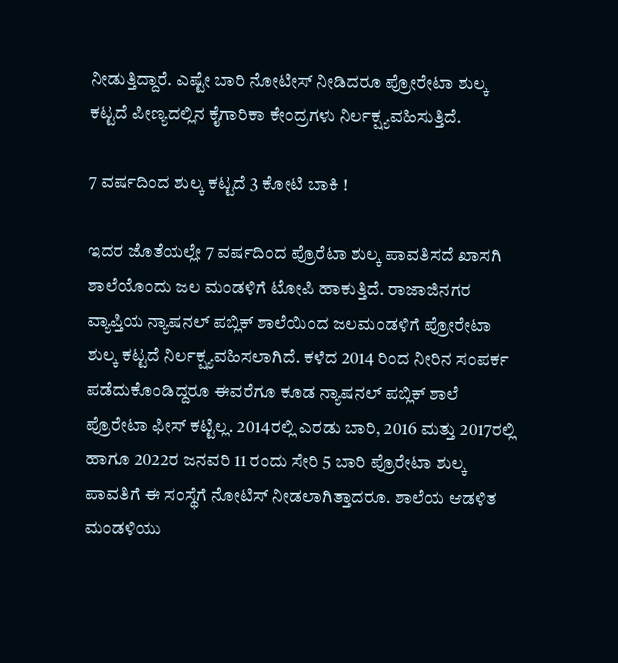ನೀಡುತ್ತಿದ್ದಾರೆ. ಎಷ್ಟೇ ಬಾರಿ ನೋಟೀಸ್ ನೀಡಿದರೂ ಪ್ರೋರೇಟಾ ಶುಲ್ಕ ಕಟ್ಟದೆ ಪೀಣ್ಯದಲ್ಲಿನ ಕೈಗಾರಿಕಾ ಕೇಂದ್ರಗಳು ನಿರ್ಲಕ್ಷ್ಯವಹಿಸುತ್ತಿದೆ.

7 ವರ್ಷದಿಂದ ಶುಲ್ಕ ಕಟ್ಟದೆ 3 ಕೋಟಿ ಬಾಕಿ !

ಇದರ ಜೊತೆಯಲ್ಲೇ 7 ವರ್ಷದಿಂದ ಪ್ರೊರೆಟಾ ಶುಲ್ಕ ಪಾವತಿಸದೆ ಖಾಸಗಿ ಶಾಲೆಯೊಂದು ಜಲ ಮಂಡಳಿಗೆ ಟೋಪಿ ಹಾಕುತ್ತಿದೆ. ರಾಜಾಜಿನಗರ ವ್ಯಾಪ್ತಿಯ ನ್ಯಾಷನಲ್ ಪಬ್ಲಿಕ್ ಶಾಲೆಯಿಂದ ಜಲಮಂಡಳಿಗೆ ಪ್ರೋರೇಟಾ ಶುಲ್ಕ ಕಟ್ಟದೆ ನಿರ್ಲಕ್ಷ್ಯವಹಿಸಲಾಗಿದೆ. ಕಳೆದ 2014 ರಿಂದ ನೀರಿನ ಸಂಪರ್ಕ ಪಡೆದುಕೊಂಡಿದ್ದರೂ ಈವರೆಗೂ ಕೂಡ ನ್ಯಾಷನಲ್ ಪಬ್ಲಿಕ್ ಶಾಲೆ ಪ್ರೊರೇಟಾ ಫೀಸ್ ಕಟ್ಟಿಲ್ಲ. 2014ರಲ್ಲಿ ಎರಡು ಬಾರಿ, 2016 ಮತ್ತು 2017ರಲ್ಲಿ ಹಾಗೂ 2022ರ ಜನವರಿ 11 ರಂದು ಸೇರಿ 5 ಬಾರಿ ಪ್ರೊರೇಟಾ ಶುಲ್ಕ ಪಾವತಿಗೆ ಈ ಸಂಸ್ಥೆಗೆ ನೋಟಿಸ್ ನೀಡಲಾಗಿತ್ತಾದರೂ. ಶಾಲೆಯ ಆಡಳಿತ ಮಂಡಳಿಯು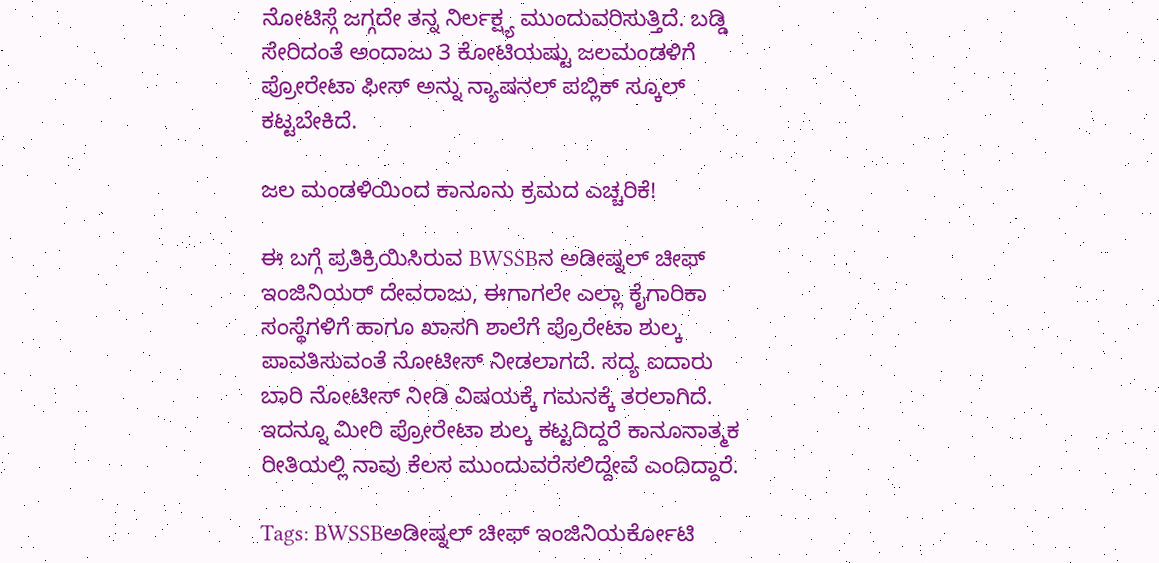ನೋಟಿಸ್ಗೆ ಜಗ್ಗದೇ ತನ್ನ ನಿರ್ಲಕ್ಷ್ಯ ಮುಂದುವರಿಸುತ್ತಿದೆ. ಬಡ್ಡಿ ಸೇರಿದಂತೆ ಅಂದಾಜು 3 ಕೋಟಿಯಷ್ಟು ಜಲಮಂಡಳಿಗೆ ಪ್ರೋರೇಟಾ ಫೀಸ್ ಅನ್ನು ನ್ಯಾಷನಲ್ ಪಬ್ಲಿಕ್ ಸ್ಕೂಲ್ ಕಟ್ಟಬೇಕಿದೆ.

ಜಲ ಮಂಡಳಿಯಿಂದ ಕಾನೂನು ಕ್ರಮದ ಎಚ್ಚರಿಕೆ!

ಈ ಬಗ್ಗೆ ಪ್ರತಿಕ್ರಿಯಿಸಿರುವ BWSSBನ ಅಡೀಷ್ನಲ್ ಚೀಫ್ ಇಂಜಿನಿಯರ್ ದೇವರಾಜು, ಈಗಾಗಲೇ ಎಲ್ಲಾ ಕೈಗಾರಿಕಾ ಸಂಸ್ಥೆಗಳಿಗೆ ಹಾಗೂ ಖಾಸಗಿ ಶಾಲೆಗೆ ಪ್ರೊರೇಟಾ ಶುಲ್ಕ ಪಾವತಿಸುವಂತೆ ನೋಟೀಸ್ ನೀಡಲಾಗದೆ. ಸದ್ಯ ಐದಾರು ಬಾರಿ ನೋಟೀಸ್ ನೀಡಿ ವಿಷಯಕ್ಕೆ ಗಮನಕ್ಕೆ ತರಲಾಗಿದೆ. ಇದನ್ನೂ ಮೀರಿ ಪ್ರೋರೇಟಾ ಶುಲ್ಕ ಕಟ್ಟದಿದ್ದರೆ ಕಾನೂನಾತ್ಮಕ ರೀತಿಯಲ್ಲಿ ನಾವು ಕೆಲಸ ಮುಂದುವರೆಸಲಿದ್ದೇವೆ ಎಂದಿದ್ದಾರೆ.

Tags: BWSSBಅಡೀಷ್ನಲ್ ಚೀಫ್ ಇಂಜಿನಿಯರ್ಕೋಟಿ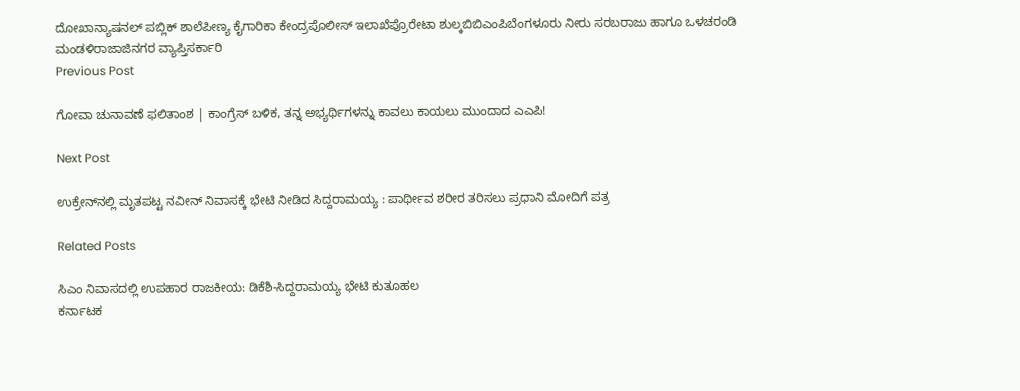ದೋಖಾನ್ಯಾಷನಲ್ ಪಬ್ಲಿಕ್ ಶಾಲೆಪೀಣ್ಯ ಕೈಗಾರಿಕಾ ಕೇಂದ್ರಪೊಲೀಸ್‌ ಇಲಾಖೆಪ್ರೊರೇಟಾ ಶುಲ್ಕಬಿಬಿಎಂಪಿಬೆಂಗಳೂರು ನೀರು ಸರಬರಾಜು ಹಾಗೂ ಒಳಚರಂಡಿ ಮಂಡಳಿರಾಜಾಜಿನಗರ ವ್ಯಾಪ್ತಿಸರ್ಕಾರಿ
Previous Post

ಗೋವಾ ಚುನಾವಣೆ ಫಲಿತಾಂಶ | ಕಾಂಗ್ರೆಸ್‌ ಬಳಿಕ, ತನ್ನ ಅಭ್ಯರ್ಥಿಗಳನ್ನು ಕಾವಲು ಕಾಯಲು ಮುಂದಾದ ಎಎಪಿ!

Next Post

ಉಕ್ರೇನ್‌ನಲ್ಲಿ ಮೃತಪಟ್ಟ ನವೀನ್ ನಿವಾಸಕ್ಕೆ ಭೇಟಿ ನೀಡಿದ ಸಿದ್ದರಾಮಯ್ಯ : ಪಾರ್ಥೀವ ಶರೀರ ತರಿಸಲು ಪ್ರಧಾನಿ ಮೋದಿಗೆ ಪತ್ರ

Related Posts

ಸಿಎಂ ನಿವಾಸದಲ್ಲಿ ಉಪಹಾರ ರಾಜಕೀಯ: ಡಿಕೆಶಿ-ಸಿದ್ದರಾಮಯ್ಯ ಭೇಟಿ ಕುತೂಹಲ
ಕರ್ನಾಟಕ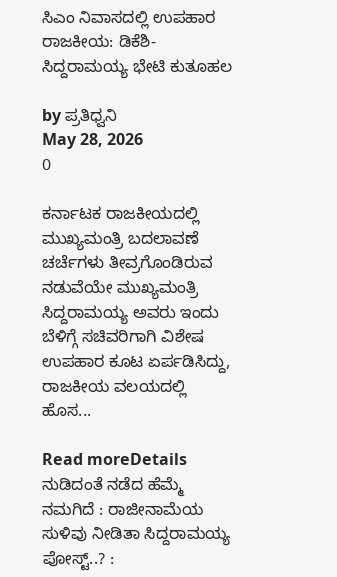ಸಿಎಂ ನಿವಾಸದಲ್ಲಿ ಉಪಹಾರ ರಾಜಕೀಯ: ಡಿಕೆಶಿ-ಸಿದ್ದರಾಮಯ್ಯ ಭೇಟಿ ಕುತೂಹಲ

by ಪ್ರತಿಧ್ವನಿ
May 28, 2026
0

ಕರ್ನಾಟಕ ರಾಜಕೀಯದಲ್ಲಿ ಮುಖ್ಯಮಂತ್ರಿ ಬದಲಾವಣೆ ಚರ್ಚೆಗಳು ತೀವ್ರಗೊಂಡಿರುವ ನಡುವೆಯೇ ಮುಖ್ಯಮಂತ್ರಿ ಸಿದ್ದರಾಮಯ್ಯ ಅವರು ಇಂದು ಬೆಳಿಗ್ಗೆ ಸಚಿವರಿಗಾಗಿ ವಿಶೇಷ ಉಪಹಾರ ಕೂಟ ಏರ್ಪಡಿಸಿದ್ದು, ರಾಜಕೀಯ ವಲಯದಲ್ಲಿ ಹೊಸ...

Read moreDetails
ನುಡಿದಂತೆ ನಡೆದ ಹೆಮ್ಮೆ ನಮಗಿದೆ : ರಾಜೀನಾಮೆಯ ಸುಳಿವು ನೀಡಿತಾ ಸಿದ್ದರಾಮಯ್ಯ ಪೋಸ್ಟ್‌..? :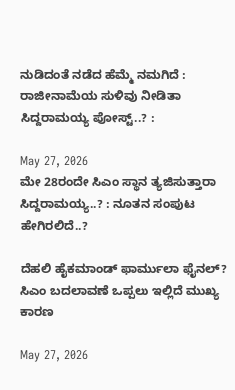ನುಡಿದಂತೆ ನಡೆದ ಹೆಮ್ಮೆ ನಮಗಿದೆ : ರಾಜೀನಾಮೆಯ ಸುಳಿವು ನೀಡಿತಾ ಸಿದ್ದರಾಮಯ್ಯ ಪೋಸ್ಟ್‌..? :

May 27, 2026
ಮೇ 28ರಂದೇ ಸಿಎಂ ಸ್ಥಾನ ತ್ಯಜಿಸುತ್ತಾರಾ ಸಿದ್ದರಾಮಯ್ಯ..? : ನೂತನ ಸಂಪುಟ ಹೇಗಿರಲಿದೆ..?

ದೆಹಲಿ ಹೈಕಮಾಂಡ್ ಫಾರ್ಮುಲಾ ಫೈನಲ್? ಸಿಎಂ ಬದಲಾವಣೆ ಒಪ್ಪಲು ಇಲ್ಲಿದೆ ಮುಖ್ಯ ಕಾರಣ

May 27, 2026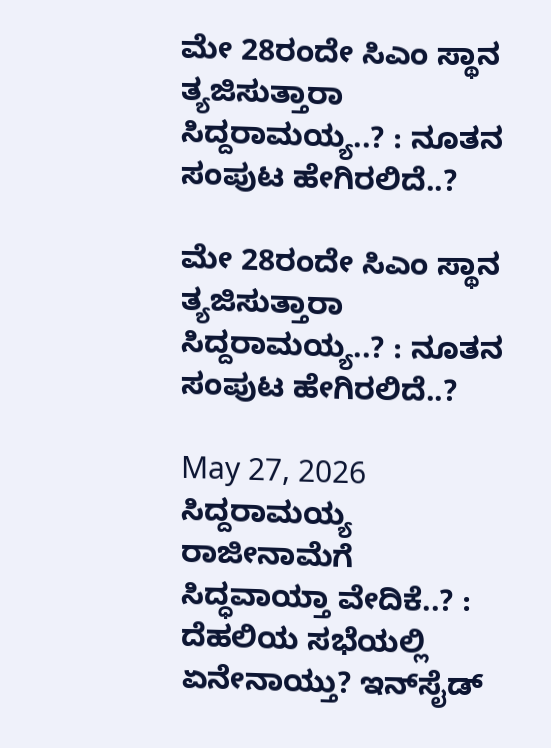ಮೇ 28ರಂದೇ ಸಿಎಂ ಸ್ಥಾನ ತ್ಯಜಿಸುತ್ತಾರಾ ಸಿದ್ದರಾಮಯ್ಯ..? : ನೂತನ ಸಂಪುಟ ಹೇಗಿರಲಿದೆ..?

ಮೇ 28ರಂದೇ ಸಿಎಂ ಸ್ಥಾನ ತ್ಯಜಿಸುತ್ತಾರಾ ಸಿದ್ದರಾಮಯ್ಯ..? : ನೂತನ ಸಂಪುಟ ಹೇಗಿರಲಿದೆ..?

May 27, 2026
ಸಿದ್ದರಾಮಯ್ಯ ರಾಜೀನಾಮೆಗೆ ಸಿದ್ಧವಾಯ್ತಾ ವೇದಿಕೆ..? : ದೆಹಲಿಯ ಸಭೆಯಲ್ಲಿ ಏನೇನಾಯ್ತು? ಇನ್‌ಸೈಡ್‌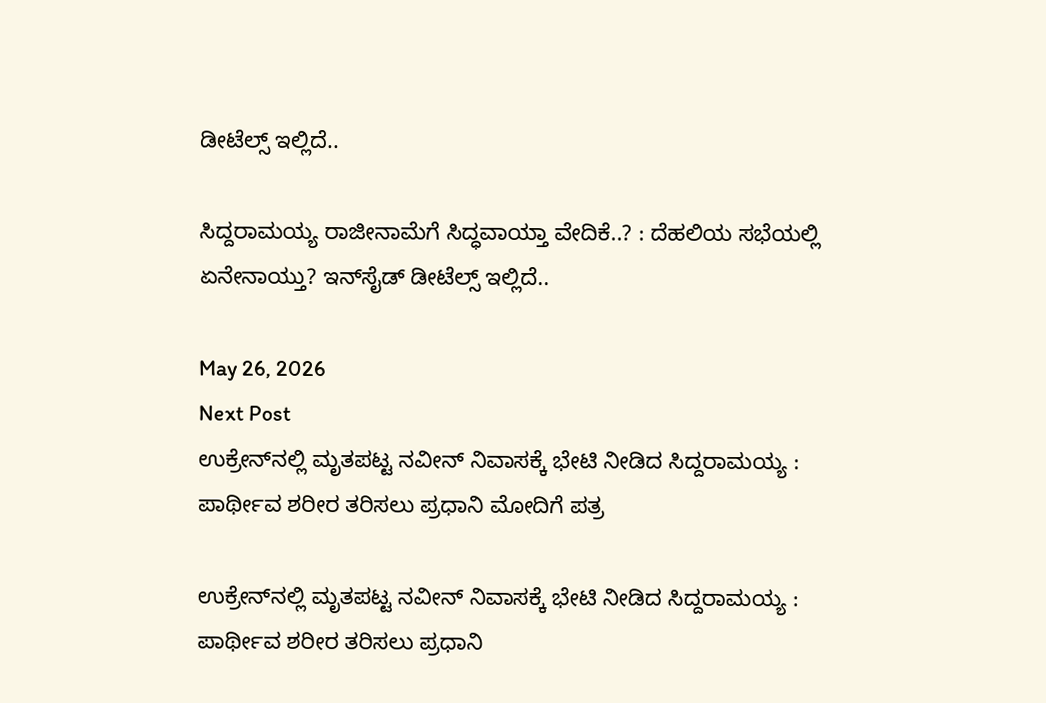ಡೀಟೆಲ್ಸ್‌ ಇಲ್ಲಿದೆ..

ಸಿದ್ದರಾಮಯ್ಯ ರಾಜೀನಾಮೆಗೆ ಸಿದ್ಧವಾಯ್ತಾ ವೇದಿಕೆ..? : ದೆಹಲಿಯ ಸಭೆಯಲ್ಲಿ ಏನೇನಾಯ್ತು? ಇನ್‌ಸೈಡ್‌ ಡೀಟೆಲ್ಸ್‌ ಇಲ್ಲಿದೆ..

May 26, 2026
Next Post
ಉಕ್ರೇನ್‌ನಲ್ಲಿ ಮೃತಪಟ್ಟ ನವೀನ್ ನಿವಾಸಕ್ಕೆ ಭೇಟಿ ನೀಡಿದ ಸಿದ್ದರಾಮಯ್ಯ : ಪಾರ್ಥೀವ ಶರೀರ ತರಿಸಲು ಪ್ರಧಾನಿ ಮೋದಿಗೆ ಪತ್ರ

ಉಕ್ರೇನ್‌ನಲ್ಲಿ ಮೃತಪಟ್ಟ ನವೀನ್ ನಿವಾಸಕ್ಕೆ ಭೇಟಿ ನೀಡಿದ ಸಿದ್ದರಾಮಯ್ಯ : ಪಾರ್ಥೀವ ಶರೀರ ತರಿಸಲು ಪ್ರಧಾನಿ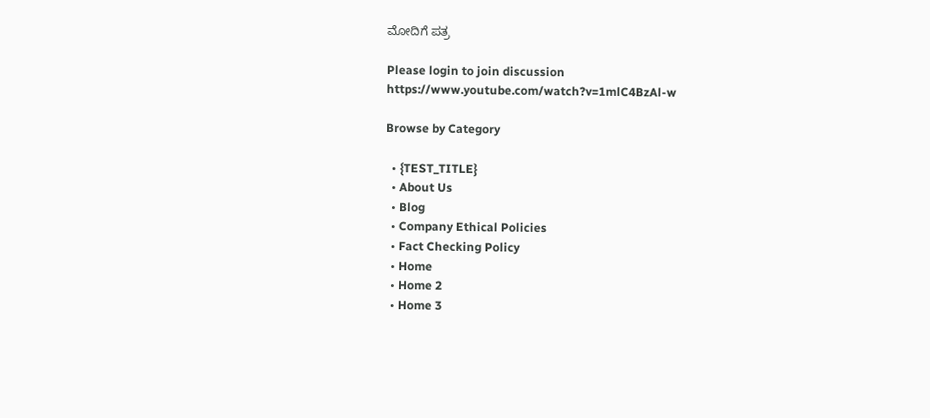ಮೋದಿಗೆ ಪತ್ರ

Please login to join discussion
https://www.youtube.com/watch?v=1mlC4BzAl-w

Browse by Category

  • {TEST_TITLE}
  • About Us
  • Blog
  • Company Ethical Policies
  • Fact Checking Policy
  • Home
  • Home 2
  • Home 3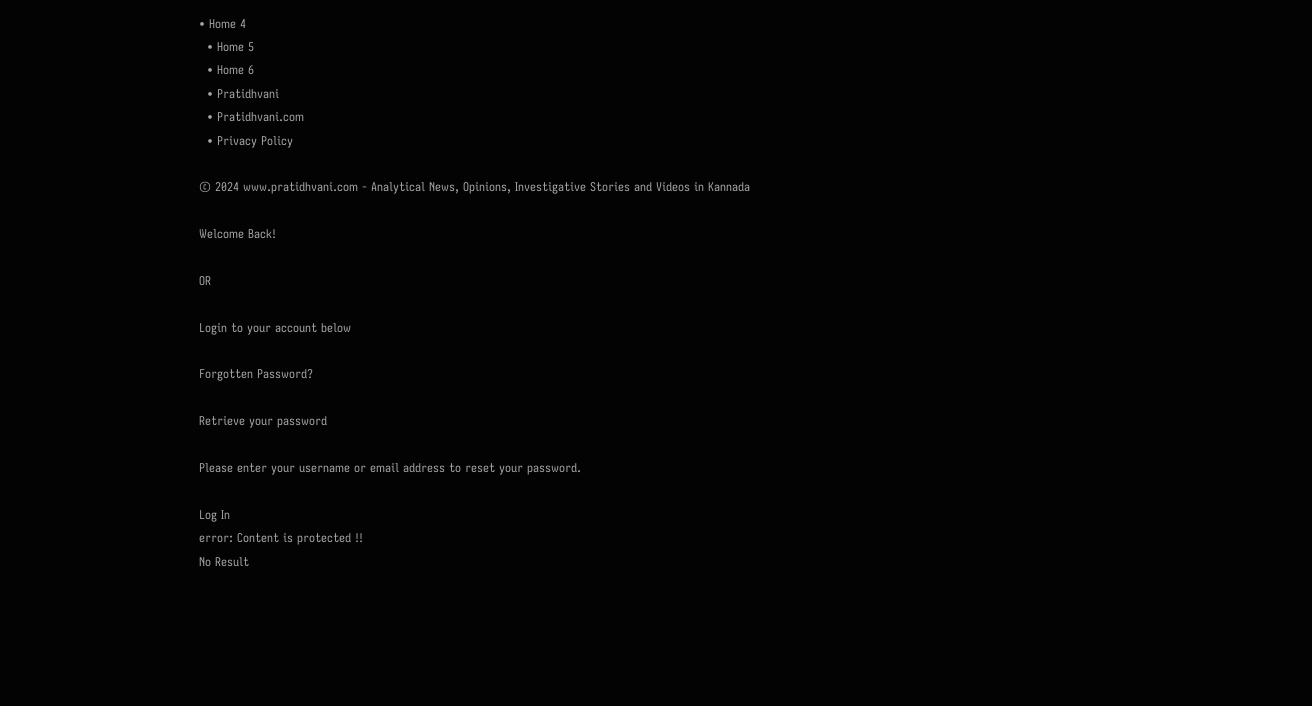• Home 4
  • Home 5
  • Home 6
  • Pratidhvani
  • Pratidhvani.com
  • Privacy Policy

© 2024 www.pratidhvani.com - Analytical News, Opinions, Investigative Stories and Videos in Kannada

Welcome Back!

OR

Login to your account below

Forgotten Password?

Retrieve your password

Please enter your username or email address to reset your password.

Log In
error: Content is protected !!
No Result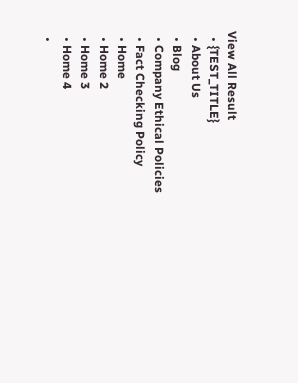View All Result
  • {TEST_TITLE}
  • About Us
  • Blog
  • Company Ethical Policies
  • Fact Checking Policy
  • Home
  • Home 2
  • Home 3
  • Home 4
  •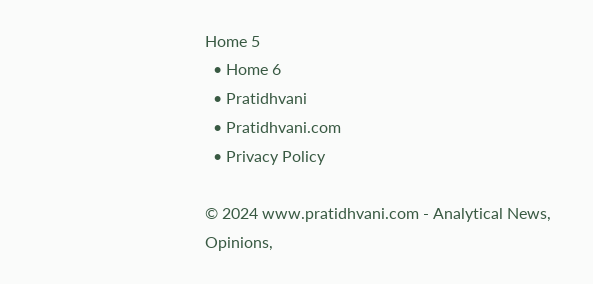Home 5
  • Home 6
  • Pratidhvani
  • Pratidhvani.com
  • Privacy Policy

© 2024 www.pratidhvani.com - Analytical News, Opinions,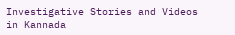Investigative Stories and Videos in Kannada